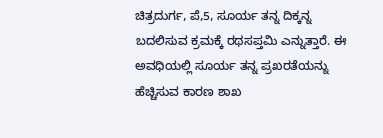ಚಿತ್ರದುರ್ಗ, ಪೆ,5, ಸೂರ್ಯ ತನ್ನ ದಿಕ್ಕನ್ನ ಬದಲಿಸುವ ಕ್ರಮಕ್ಕೆ ರಥಸಪ್ತಮಿ ಎನ್ನುತ್ತಾರೆ. ಈ ಅವಧಿಯಲ್ಲಿ ಸೂರ್ಯ ತನ್ನ ಪ್ರಖರತೆಯನ್ನು ಹೆಚ್ಚಿಸುವ ಕಾರಣ ಶಾಖ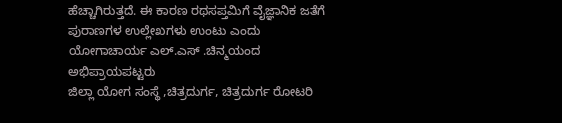ಹೆಚ್ಚಾಗಿರುತ್ತದೆ. ಈ ಕಾರಣ ರಥಸಪ್ತಮಿಗೆ ವೈಜ್ಞಾನಿಕ ಜತೆಗೆ ಪುರಾಣಗಳ ಉಲ್ಲೇಖಗಳು ಉಂಟು ಎಂದು ಯೋಗಾಚಾರ್ಯ ಎಲ್.ಎಸ್ .ಚಿನ್ಮಯಂದ ಅಭಿಪ್ರಾಯಪಟ್ಟರು
ಜಿಲ್ಲಾ ಯೋಗ ಸಂಸ್ಥೆ ,ಚಿತ್ರದುರ್ಗ, ಚಿತ್ರದುರ್ಗ ರೋಟರಿ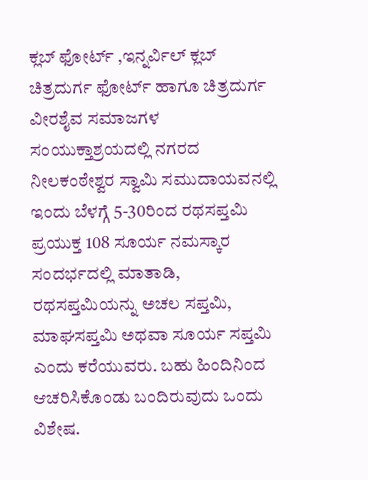ಕ್ಲಬ್ ಫೋರ್ಟ್ ,ಇನ್ನರ್ವಿಲ್ ಕ್ಲಬ್ ಚಿತ್ರದುರ್ಗ ಫೋರ್ಟ್ ಹಾಗೂ ಚಿತ್ರದುರ್ಗ ವೀರಶೈವ ಸಮಾಜಗಳ ಸಂಯುಕ್ತಾಶ್ರಯದಲ್ಲಿ ನಗರದ ನೀಲಕಂಠೇಶ್ವರ ಸ್ವಾಮಿ ಸಮುದಾಯವನಲ್ಲಿ ಇಂದು ಬೆಳಗ್ಗೆ 5-30ರಿಂದ ರಥಸಪ್ತಮಿ ಪ್ರಯುಕ್ತ 108 ಸೂರ್ಯ ನಮಸ್ಕಾರ ಸಂದರ್ಭದಲ್ಲಿ ಮಾತಾಡಿ, ರಥಸಪ್ತಮಿಯನ್ನು ಅಚಲ ಸಪ್ತಮಿ, ಮಾಘಸಪ್ತಮಿ ಅಥವಾ ಸೂರ್ಯ ಸಪ್ತಮಿ ಎಂದು ಕರೆಯುವರು. ಬಹು ಹಿಂದಿನಿಂದ ಆಚರಿಸಿಕೊಂಡು ಬಂದಿರುವುದು ಒಂದು ವಿಶೇಷ.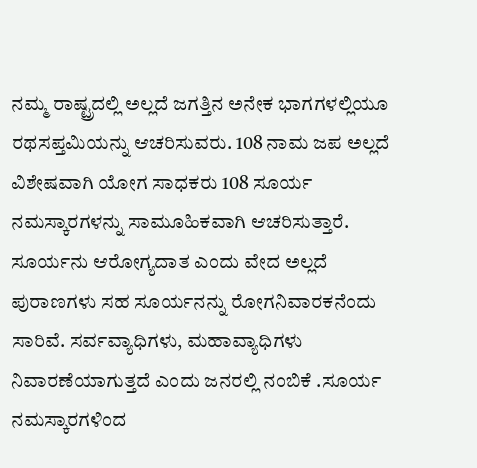ನಮ್ಮ ರಾಷ್ಟ್ರದಲ್ಲಿ ಅಲ್ಲದೆ ಜಗತ್ತಿನ ಅನೇಕ ಭಾಗಗಳಲ್ಲಿಯೂ ರಥಸಪ್ತಮಿಯನ್ನು ಆಚರಿಸುವರು. 108 ನಾಮ ಜಪ ಅಲ್ಲದೆ ವಿಶೇಷವಾಗಿ ಯೋಗ ಸಾಧಕರು 108 ಸೂರ್ಯ ನಮಸ್ಕಾರಗಳನ್ನು ಸಾಮೂಹಿಕವಾಗಿ ಆಚರಿಸುತ್ತಾರೆ.
ಸೂರ್ಯನು ಆರೋಗ್ಯದಾತ ಎಂದು ವೇದ ಅಲ್ಲದೆ ಪುರಾಣಗಳು ಸಹ ಸೂರ್ಯನನ್ನು ರೋಗನಿವಾರಕನೆಂದು ಸಾರಿವೆ. ಸರ್ವವ್ಯಾಧಿಗಳು, ಮಹಾವ್ಯಾಧಿಗಳು ನಿವಾರಣೆಯಾಗುತ್ತದೆ ಎಂದು ಜನರಲ್ಲಿ ನಂಬಿಕೆ .ಸೂರ್ಯ ನಮಸ್ಕಾರಗಳಿಂದ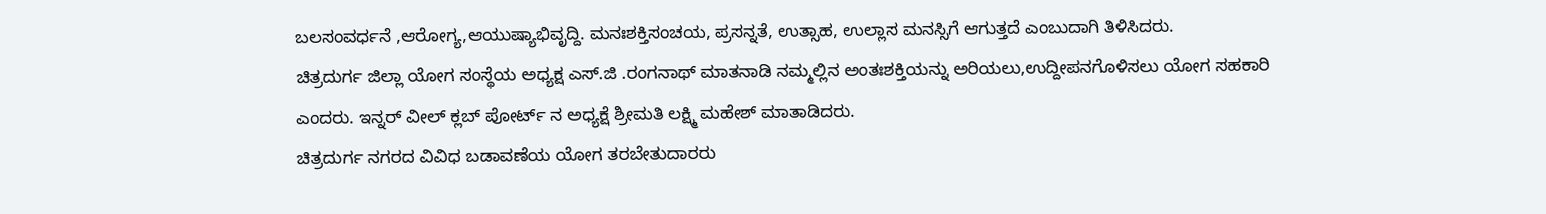ಬಲಸಂವರ್ಧನೆ ,ಆರೋಗ್ಯ,ಆಯುಷ್ಯಾಭಿವೃದ್ದಿ. ಮನಃಶಕ್ತಿಸಂಚಯ, ಪ್ರಸನ್ನತೆ, ಉತ್ಸಾಹ, ಉಲ್ಲಾಸ ಮನಸ್ಸಿಗೆ ಆಗುತ್ತದೆ ಎಂಬುದಾಗಿ ತಿಳಿಸಿದರು.
ಚಿತ್ರದುರ್ಗ ಜಿಲ್ಲಾ ಯೋಗ ಸಂಸ್ಥೆಯ ಅಧ್ಯಕ್ಷ ಎಸ್.ಜಿ .ರಂಗನಾಥ್ ಮಾತನಾಡಿ ನಮ್ಮಲ್ಲಿನ ಅಂತಃಶಕ್ತಿಯನ್ನು ಅರಿಯಲು,ಉದ್ದೀಪನಗೊಳಿಸಲು ಯೋಗ ಸಹಕಾರಿ ಎಂದರು. ಇನ್ನರ್ ವೀಲ್ ಕ್ಲಬ್ ಪೋರ್ಟ್ ನ ಅಧ್ಯಕ್ಷೆ ಶ್ರೀಮತಿ ಲಕ್ಷ್ಮಿ ಮಹೇಶ್ ಮಾತಾಡಿದರು.
ಚಿತ್ರದುರ್ಗ ನಗರದ ವಿವಿಧ ಬಡಾವಣೆಯ ಯೋಗ ತರಬೇತುದಾರರು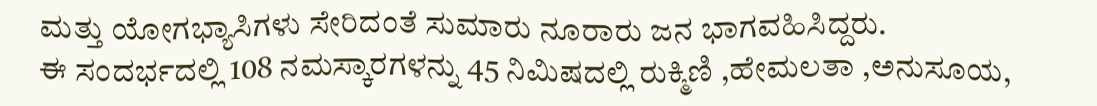ಮತ್ತು ಯೋಗಭ್ಯಾಸಿಗಳು ಸೇರಿದಂತೆ ಸುಮಾರು ನೂರಾರು ಜನ ಭಾಗವಹಿಸಿದ್ದರು.
ಈ ಸಂದರ್ಭದಲ್ಲಿ 108 ನಮಸ್ಕಾರಗಳನ್ನು 45 ನಿಮಿಷದಲ್ಲಿ ರುಕ್ಮಿಣಿ ,ಹೇಮಲತಾ ,ಅನುಸೂಯ,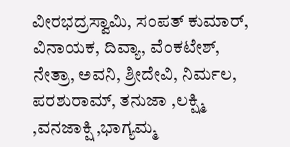ವೀರಭದ್ರಸ್ವಾಮಿ, ಸಂಪತ್ ಕುಮಾರ್, ವಿನಾಯಕ, ದಿವ್ಯಾ, ವೆಂಕಟೇಶ್, ನೇತ್ರಾ, ಅವನಿ, ಶ್ರೀದೇವಿ, ನಿರ್ಮಲ, ಪರಶುರಾಮ್, ತನುಜಾ ,ಲಕ್ಷ್ಮಿ ,ವನಜಾಕ್ಷಿ ,ಭಾಗ್ಯಮ್ಮ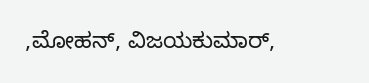,ಮೋಹನ್, ವಿಜಯಕುಮಾರ್,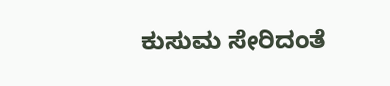ಕುಸುಮ ಸೇರಿದಂತೆ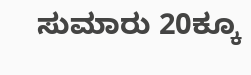ಸುಮಾರು 20ಕ್ಕೂ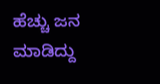ಹೆಚ್ಚು ಜನ ಮಾಡಿದ್ದು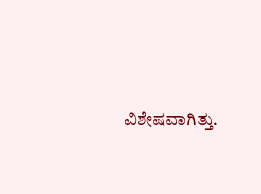ವಿಶೇಷವಾಗಿತ್ತು.